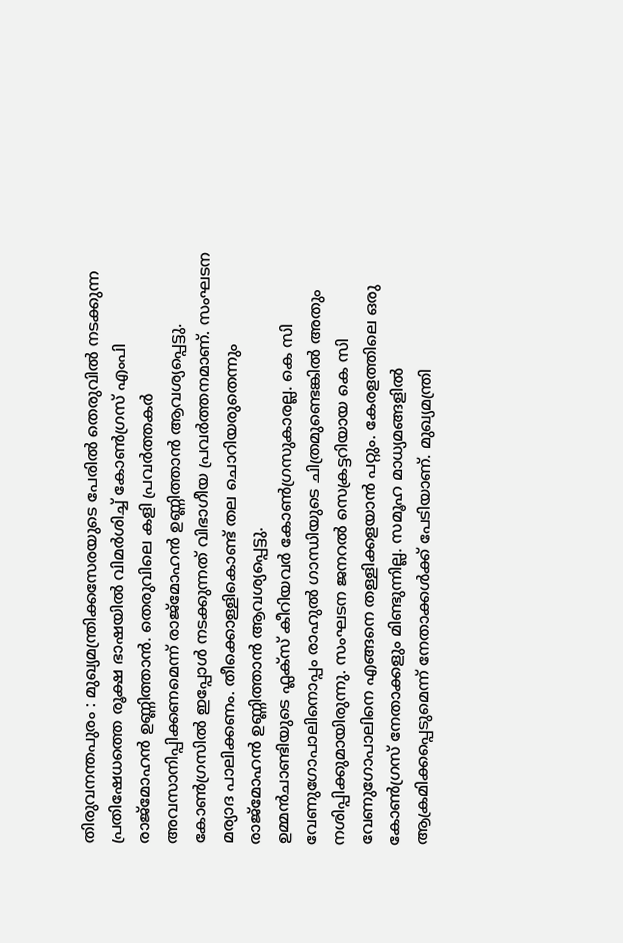തിരുവനന്തപുരം : മുഖ്യമന്ത്രിക്കസേരയുടെ പേരിൽ തെരുവിൽ നടക്കുന്ന പ്രതിഷേധത്തെ രൂക്ഷ ഭാഷയിൽ വിമർശിച്ച് കോൺഗ്രസ് എംപി രാജ്മോഹൻ ഉണ്ണിത്താൻ. തെരുവിലെ കളി പ്രവർത്തകർ അവസാനിപ്പിക്കണമെന്ന് രാജ്മോഹൻ ഉണ്ണിത്താൻ ആവശ്യപ്പെട്ടു. കോൺഗ്രസിൽ ഇപ്പോൾ നടക്കുന്നത് വിഭാഗീയ പ്രവർത്തനമാണ്. സംഘടന മര്യാദ പാലിക്കണം. തീക്കൊള്ളികൊണ്ട് തല ചൊറിയരുതെന്നും രാജ്മോഹൻ ഉണ്ണിത്താൻ ആവശ്യപ്പെട്ടു.
ഉമ്മൻചാണ്ടിയുടെ ഫ്ലക്സ് കീറിയവർ കോൺഗ്രസുകാരല്ല. കെ സി വേണുഗോപാലിനൊപ്പം രാഹുൽ ഗാന്ധിയുടെ ചിത്രമുണ്ടെങ്കിൽ അതും നശിപ്പിക്കുമായിരുന്നു. സംഘടന ജനറൽ സെക്രട്ടറിയായ കെ സി വേണുഗോപാലിനെ എങ്ങനെ തള്ളിക്കളയാൻ പറ്റും. കേരളത്തിലെ ഒരു കോൺഗ്രസ് നേതാക്കളും മിണ്ടുന്നില്ല. സമൂഹ മാധ്യമങ്ങളിൽ ആക്രമിക്കപ്പെടുമെന്ന് നേതാക്കൾക്ക് പേടിയാണ്. മുഖ്യമന്ത്രി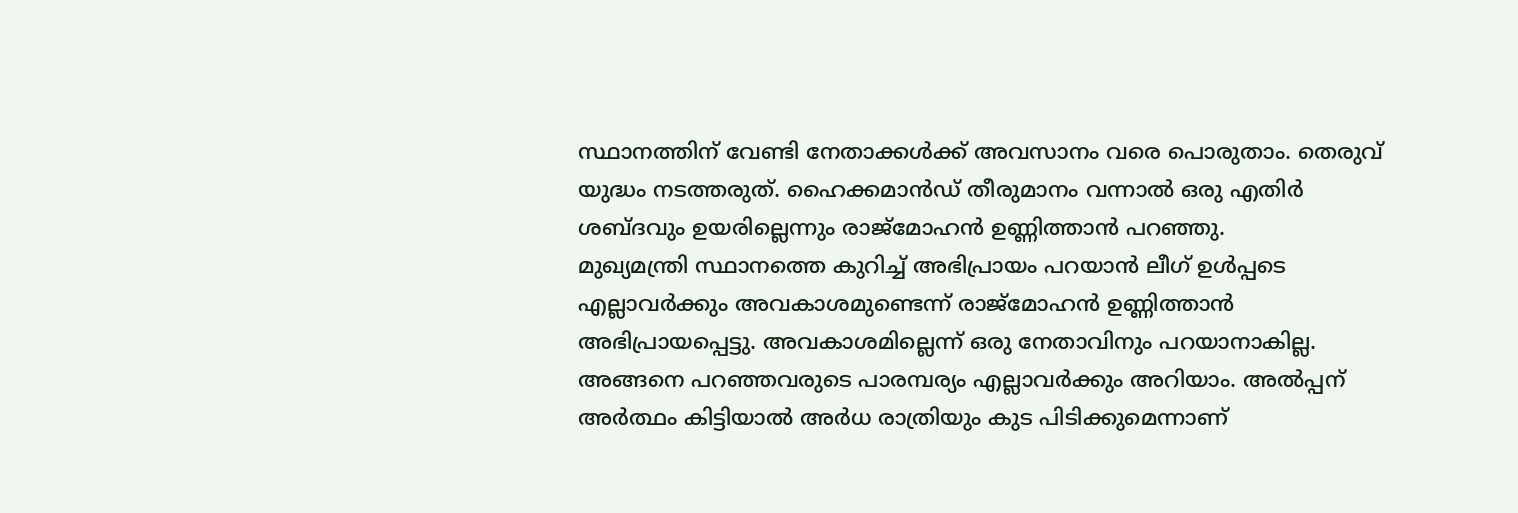സ്ഥാനത്തിന് വേണ്ടി നേതാക്കൾക്ക് അവസാനം വരെ പൊരുതാം. തെരുവ് യുദ്ധം നടത്തരുത്. ഹൈക്കമാൻഡ് തീരുമാനം വന്നാൽ ഒരു എതിർ ശബ്ദവും ഉയരില്ലെന്നും രാജ്മോഹൻ ഉണ്ണിത്താൻ പറഞ്ഞു.
മുഖ്യമന്ത്രി സ്ഥാനത്തെ കുറിച്ച് അഭിപ്രായം പറയാൻ ലീഗ് ഉൾപ്പടെ എല്ലാവർക്കും അവകാശമുണ്ടെന്ന് രാജ്മോഹൻ ഉണ്ണിത്താൻ അഭിപ്രായപ്പെട്ടു. അവകാശമില്ലെന്ന് ഒരു നേതാവിനും പറയാനാകില്ല. അങ്ങനെ പറഞ്ഞവരുടെ പാരമ്പര്യം എല്ലാവർക്കും അറിയാം. അൽപ്പന് അർത്ഥം കിട്ടിയാൽ അർധ രാത്രിയും കുട പിടിക്കുമെന്നാണ്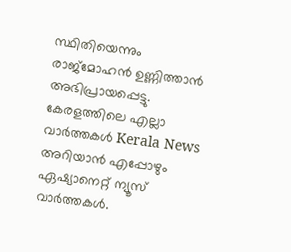സ്ഥിതിയെന്നും രാജ്മോഹൻ ഉണ്ണിത്താൻ അഭിപ്രായപ്പെട്ടു.
കേരളത്തിലെ എല്ലാ വാർത്തകൾ Kerala News അറിയാൻ എപ്പോഴും ഏഷ്യാനെറ്റ് ന്യൂസ് വാർത്തകൾ.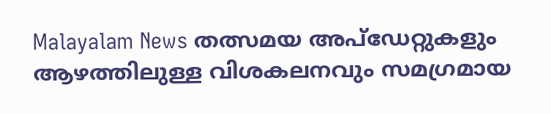Malayalam News തത്സമയ അപ്ഡേറ്റുകളും ആഴത്തിലുള്ള വിശകലനവും സമഗ്രമായ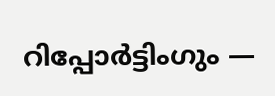റിപ്പോർട്ടിംഗും —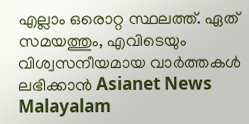എല്ലാം ഒരൊറ്റ സ്ഥലത്ത്. ഏത് സമയത്തും, എവിടെയും വിശ്വസനീയമായ വാർത്തകൾ ലഭിക്കാൻ Asianet News Malayalam